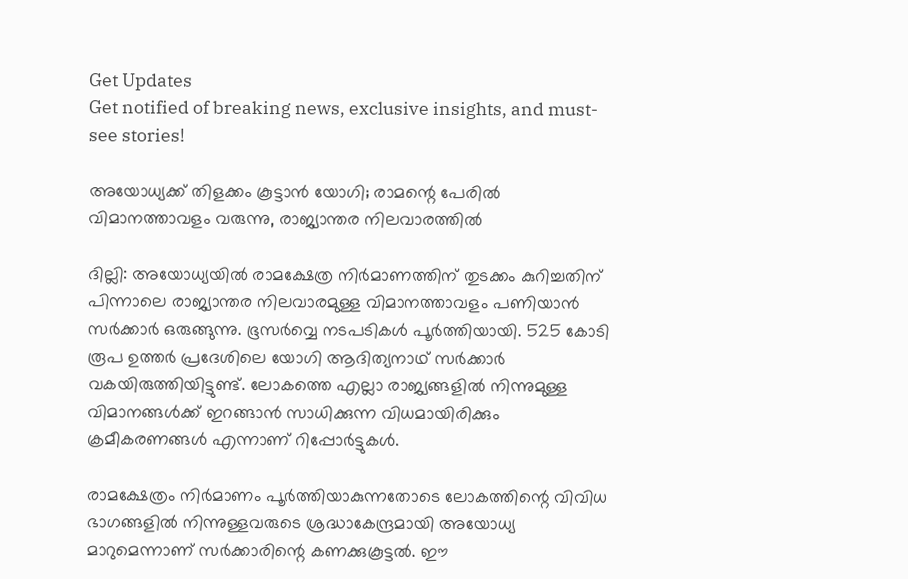Get Updates
Get notified of breaking news, exclusive insights, and must-see stories!

അയോധ്യക്ക് തിളക്കം കൂട്ടാന്‍ യോഗി; രാമന്റെ പേരില്‍ വിമാനത്താവളം വരുന്നു, രാജ്യാന്തര നിലവാരത്തില്‍

ദില്ലി: അയോധ്യയില്‍ രാമക്ഷേത്ര നിര്‍മാണത്തിന് തുടക്കം കുറിച്ചതിന് പിന്നാലെ രാജ്യാന്തര നിലവാരമുള്ള വിമാനത്താവളം പണിയാന്‍ സര്‍ക്കാര്‍ ഒരുങ്ങുന്നു. ഭൂസര്‍വ്വെ നടപടികള്‍ പൂര്‍ത്തിയായി. 525 കോടി രൂപ ഉത്തര്‍ പ്രദേശിലെ യോഗി ആദിത്യനാഥ് സര്‍ക്കാര്‍ വകയിരുത്തിയിട്ടുണ്ട്. ലോകത്തെ എല്ലാ രാജ്യങ്ങളില്‍ നിന്നുമുള്ള വിമാനങ്ങള്‍ക്ക് ഇറങ്ങാന്‍ സാധിക്കുന്ന വിധമായിരിക്കും ക്രമീകരണങ്ങള്‍ എന്നാണ് റിപ്പോര്‍ട്ടുകള്‍.

രാമക്ഷേത്രം നിര്‍മാണം പൂര്‍ത്തിയാകുന്നതോടെ ലോകത്തിന്റെ വിവിധ ഭാഗങ്ങളില്‍ നിന്നുള്ളവരുടെ ശ്രദ്ധാകേന്ദ്രമായി അയോധ്യ മാറുമെന്നാണ് സര്‍ക്കാരിന്റെ കണക്കുകൂട്ടല്‍. ഈ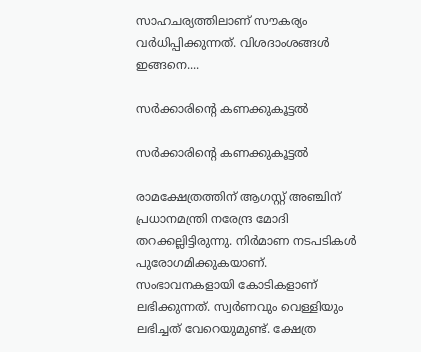സാഹചര്യത്തിലാണ് സൗകര്യം വര്‍ധിപ്പിക്കുന്നത്. വിശദാംശങ്ങള്‍ ഇങ്ങനെ....

സര്‍ക്കാരിന്റെ കണക്കുകൂട്ടല്‍

സര്‍ക്കാരിന്റെ കണക്കുകൂട്ടല്‍

രാമക്ഷേത്രത്തിന് ആഗസ്റ്റ് അഞ്ചിന് പ്രധാനമന്ത്രി നരേന്ദ്ര മോദി തറക്കല്ലിട്ടിരുന്നു. നിര്‍മാണ നടപടികള്‍ പുരോഗമിക്കുകയാണ്. സംഭാവനകളായി കോടികളാണ് ലഭിക്കുന്നത്. സ്വര്‍ണവും വെള്ളിയും ലഭിച്ചത് വേറെയുമുണ്ട്. ക്ഷേത്ര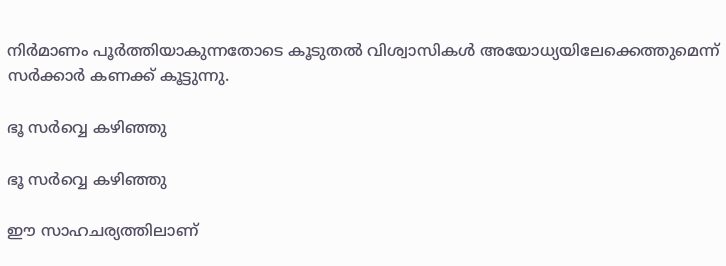നിര്‍മാണം പൂര്‍ത്തിയാകുന്നതോടെ കൂടുതല്‍ വിശ്വാസികള്‍ അയോധ്യയിലേക്കെത്തുമെന്ന് സര്‍ക്കാര്‍ കണക്ക് കൂട്ടുന്നു.

ഭൂ സര്‍വ്വെ കഴിഞ്ഞു

ഭൂ സര്‍വ്വെ കഴിഞ്ഞു

ഈ സാഹചര്യത്തിലാണ്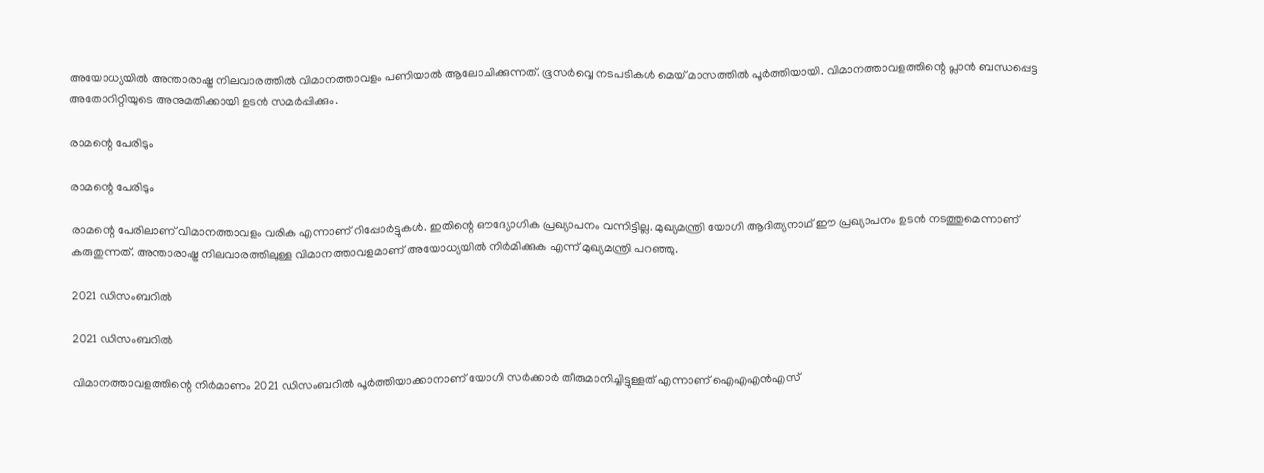അയോധ്യയില്‍ അന്താരാഷ്ട്ര നിലവാരത്തില്‍ വിമാനത്താവളം പണിയാല്‍ ആലോചിക്കുന്നത്. ഭൂസര്‍വ്വെ നടപടികള്‍ മെയ് മാസത്തില്‍ പൂര്‍ത്തിയായി. വിമാനത്താവളത്തിന്റെ പ്ലാന്‍ ബന്ധപ്പെട്ട അതോറിറ്റിയുടെ അനുമതിക്കായി ഉടന്‍ സമര്‍പ്പിക്കും.

രാമന്റെ പേരിടും

രാമന്റെ പേരിടും

രാമന്റെ പേരിലാണ് വിമാനത്താവളം വരിക എന്നാണ് റിപ്പോര്‍ട്ടുകള്‍. ഇതിന്റെ ഔദ്യോഗിക പ്രഖ്യാപനം വന്നിട്ടില്ല. മുഖ്യമന്ത്രി യോഗി ആദിത്യനാഥ് ഈ പ്രഖ്യാപനം ഉടന്‍ നടത്തുമെന്നാണ് കരുതുന്നത്. അന്താരാഷ്ട്ര നിലവാരത്തിലുള്ള വിമാനത്താവളമാണ് അയോധ്യയില്‍ നിര്‍മിക്കുക എന്ന് മുഖ്യമന്ത്രി പറഞ്ഞു.

2021 ഡിസംബറില്‍

2021 ഡിസംബറില്‍

വിമാനത്താവളത്തിന്റെ നിര്‍മാണം 2021 ഡിസംബറില്‍ പൂര്‍ത്തിയാക്കാനാണ് യോഗി സര്‍ക്കാര്‍ തീരുമാനിച്ചിട്ടുള്ളത് എന്നാണ് ഐഎഎന്‍എസ്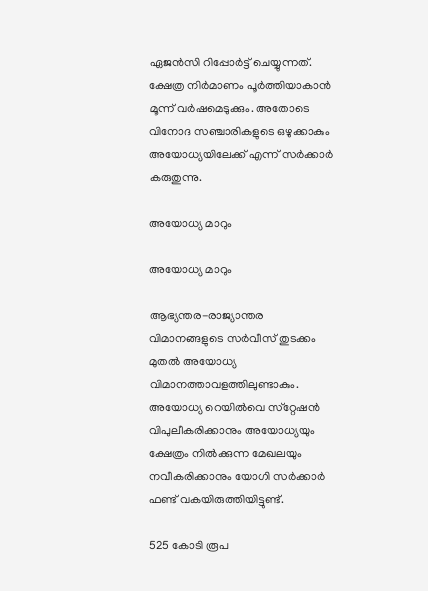ഏജന്‍സി റിപ്പോര്‍ട്ട് ചെയ്യുന്നത്. ക്ഷേത്ര നിര്‍മാണം പൂര്‍ത്തിയാകാന്‍ മൂന്ന് വര്‍ഷമെടുക്കും. അതോടെ വിനോദ സഞ്ചാരികളുടെ ഒഴുക്കാകും അയോധ്യയിലേക്ക് എന്ന് സര്‍ക്കാര്‍ കരുതുന്നു.

അയോധ്യ മാറും

അയോധ്യ മാറും

ആഭ്യന്തര-രാജ്യാന്തര വിമാനങ്ങളുടെ സര്‍വീസ് തുടക്കം മുതല്‍ അയോധ്യ വിമാനത്താവളത്തിലുണ്ടാകും. അയോധ്യ റെയില്‍വെ സ്‌റ്റേഷന്‍ വിപുലീകരിക്കാനും അയോധ്യയും ക്ഷേത്രം നില്‍ക്കുന്ന മേഖലയും നവീകരിക്കാനും യോഗി സര്‍ക്കാര്‍ ഫണ്ട് വകയിരുത്തിയിട്ടുണ്ട്.

525 കോടി രൂപ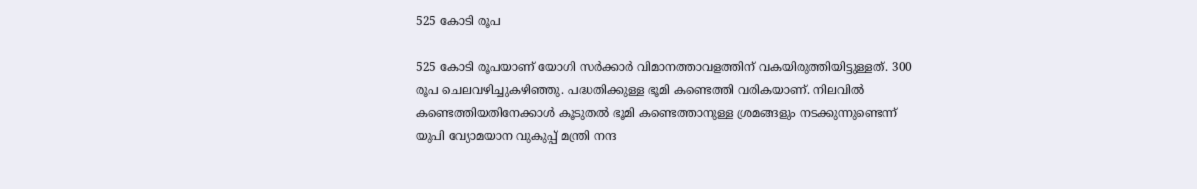525 കോടി രൂപ

525 കോടി രൂപയാണ് യോഗി സര്‍ക്കാര്‍ വിമാനത്താവളത്തിന് വകയിരുത്തിയിട്ടുള്ളത്. 300 രൂപ ചെലവഴിച്ചുകഴിഞ്ഞു. പദ്ധതിക്കുള്ള ഭൂമി കണ്ടെത്തി വരികയാണ്. നിലവില്‍ കണ്ടെത്തിയതിനേക്കാള്‍ കൂടുതല്‍ ഭൂമി കണ്ടെത്താനുള്ള ശ്രമങ്ങളും നടക്കുന്നുണ്ടെന്ന് യുപി വ്യോമയാന വുകുപ്പ് മന്ത്രി നന്ദ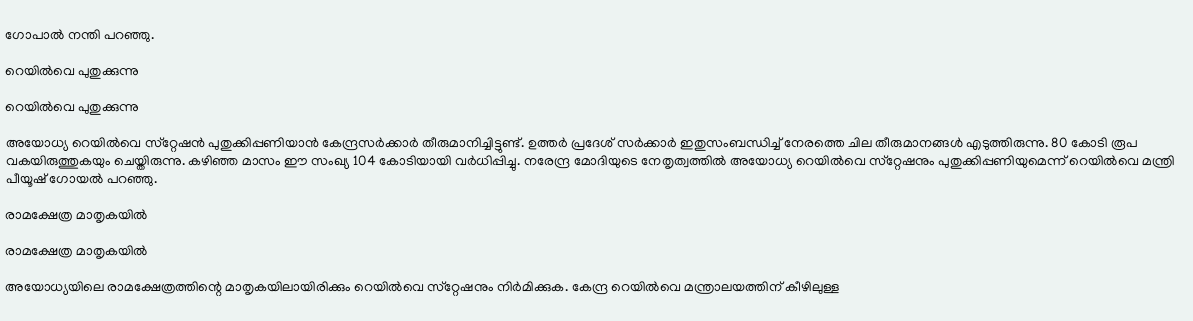ഗോപാല്‍ നന്തി പറഞ്ഞു.

റെയില്‍വെ പുതുക്കുന്നു

റെയില്‍വെ പുതുക്കുന്നു

അയോധ്യ റെയില്‍വെ സ്‌റ്റേഷന്‍ പുതുക്കിപ്പണിയാന്‍ കേന്ദ്രസര്‍ക്കാര്‍ തീരുമാനിച്ചിട്ടുണ്ട്. ഉത്തര്‍ പ്രദേശ് സര്‍ക്കാര്‍ ഇതുസംബന്ധിച്ച് നേരത്തെ ചില തീരുമാനങ്ങള്‍ എടുത്തിരുന്നു. 80 കോടി രൂപ വകയിരുത്തുകയും ചെയ്തിരുന്നു. കഴിഞ്ഞ മാസം ഈ സംഖ്യ 104 കോടിയായി വര്‍ധിപ്പിച്ചു. നരേന്ദ്ര മോദിയുടെ നേതൃത്വത്തില്‍ അയോധ്യ റെയില്‍വെ സ്‌റ്റേഷനും പുതുക്കിപ്പണിയുമെന്ന് റെയില്‍വെ മന്ത്രി പീയൂഷ് ഗോയല്‍ പറഞ്ഞു.

രാമക്ഷേത്ര മാതൃകയില്‍

രാമക്ഷേത്ര മാതൃകയില്‍

അയോധ്യയിലെ രാമക്ഷേത്രത്തിന്റെ മാതൃകയിലായിരിക്കും റെയില്‍വെ സ്‌റ്റേഷനും നിര്‍മിക്കുക. കേന്ദ്ര റെയില്‍വെ മന്ത്രാലയത്തിന് കീഴിലുള്ള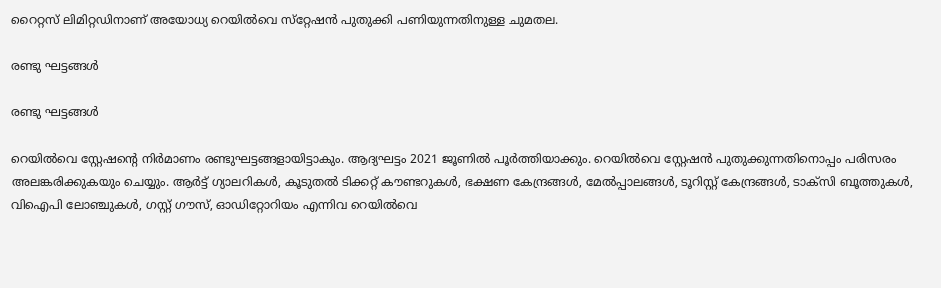റൈറ്റസ് ലിമിറ്റഡിനാണ് അയോധ്യ റെയില്‍വെ സ്‌റ്റേഷന്‍ പുതുക്കി പണിയുന്നതിനുള്ള ചുമതല.

രണ്ടു ഘട്ടങ്ങള്‍

രണ്ടു ഘട്ടങ്ങള്‍

റെയില്‍വെ സ്റ്റേഷന്റെ നിര്‍മാണം രണ്ടുഘട്ടങ്ങളായിട്ടാകും. ആദ്യഘട്ടം 2021 ജൂണില്‍ പൂര്‍ത്തിയാക്കും. റെയില്‍വെ സ്റ്റേഷന്‍ പുതുക്കുന്നതിനൊപ്പം പരിസരം അലങ്കരിക്കുകയും ചെയ്യും. ആര്‍ട്ട് ഗ്യാലറികള്‍, കൂടുതല്‍ ടിക്കറ്റ് കൗണ്ടറുകള്‍, ഭക്ഷണ കേന്ദ്രങ്ങള്‍, മേല്‍പ്പാലങ്ങള്‍, ടൂറിസ്റ്റ് കേന്ദ്രങ്ങള്‍, ടാക്‌സി ബൂത്തുകള്‍, വിഐപി ലോഞ്ചുകള്‍, ഗസ്റ്റ് ഗൗസ്, ഓഡിറ്റോറിയം എന്നിവ റെയില്‍വെ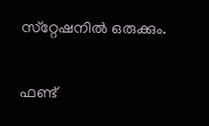സ്‌റ്റേഷനില്‍ ഒരുക്കും.

ഫണ്ട്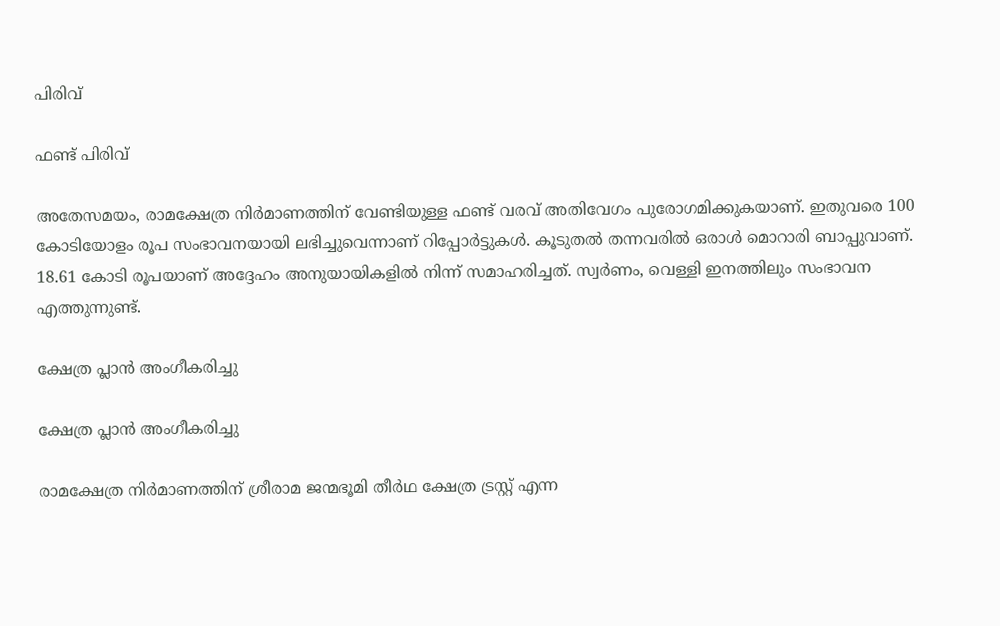പിരിവ്

ഫണ്ട് പിരിവ്

അതേസമയം, രാമക്ഷേത്ര നിര്‍മാണത്തിന് വേണ്ടിയുള്ള ഫണ്ട് വരവ് അതിവേഗം പുരോഗമിക്കുകയാണ്. ഇതുവരെ 100 കോടിയോളം രൂപ സംഭാവനയായി ലഭിച്ചുവെന്നാണ് റിപ്പോര്‍ട്ടുകള്‍. കൂടുതല്‍ തന്നവരില്‍ ഒരാള്‍ മൊറാരി ബാപ്പുവാണ്. 18.61 കോടി രൂപയാണ് അദ്ദേഹം അനുയായികളില്‍ നിന്ന് സമാഹരിച്ചത്. സ്വര്‍ണം, വെള്ളി ഇനത്തിലും സംഭാവന എത്തുന്നുണ്ട്.

ക്ഷേത്ര പ്ലാന്‍ അംഗീകരിച്ചു

ക്ഷേത്ര പ്ലാന്‍ അംഗീകരിച്ചു

രാമക്ഷേത്ര നിര്‍മാണത്തിന് ശ്രീരാമ ജന്മഭൂമി തീര്‍ഥ ക്ഷേത്ര ട്രസ്റ്റ് എന്ന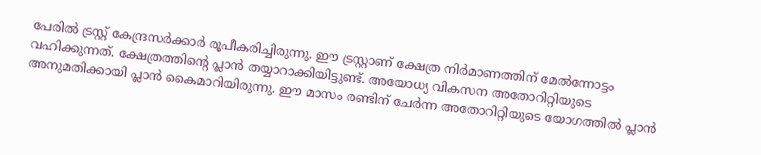പേരില്‍ ട്രസ്റ്റ് കേന്ദ്രസര്‍ക്കാര്‍ രൂപീകരിച്ചിരുന്നു. ഈ ട്രസ്റ്റാണ് ക്ഷേത്ര നിര്‍മാണത്തിന് മേല്‍ന്നോട്ടം വഹിക്കുന്നത്. ക്ഷേത്രത്തിന്റെ പ്ലാന്‍ തയ്യാറാക്കിയിട്ടുണ്ട്. അയോധ്യ വികസന അതോറിറ്റിയുടെ അനുമതിക്കായി പ്ലാന്‍ കൈമാറിയിരുന്നു. ഈ മാസം രണ്ടിന് ചേര്‍ന്ന അതോറിറ്റിയുടെ യോഗത്തില്‍ പ്ലാന്‍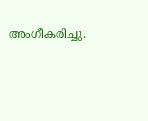അംഗീകരിച്ചു.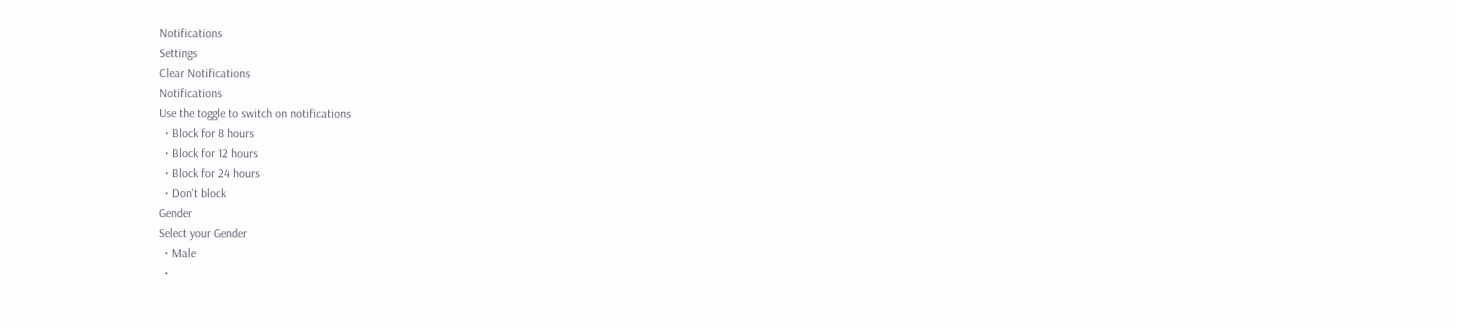Notifications
Settings
Clear Notifications
Notifications
Use the toggle to switch on notifications
  • Block for 8 hours
  • Block for 12 hours
  • Block for 24 hours
  • Don't block
Gender
Select your Gender
  • Male
  •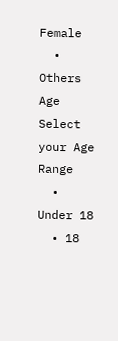Female
  • Others
Age
Select your Age Range
  • Under 18
  • 18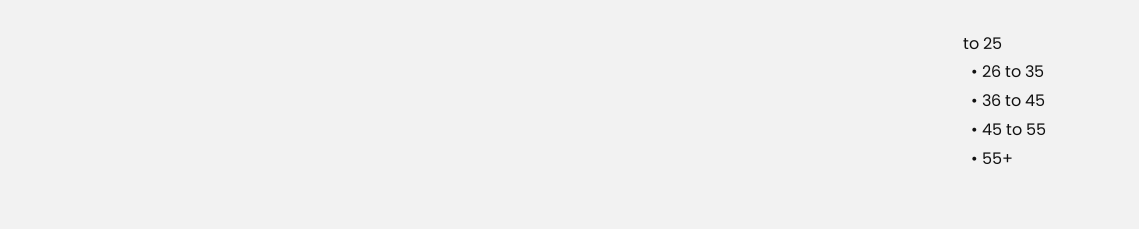to 25
  • 26 to 35
  • 36 to 45
  • 45 to 55
  • 55+